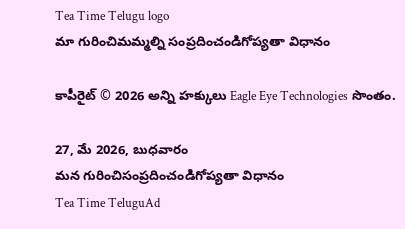Tea Time Telugu logo
మా గురించిమమ్మల్ని సంప్రదించండిగోప్యతా విధానం

కాపీరైట్ © 2026 అన్ని హక్కులు Eagle Eye Technologies సొంతం.

27, మే 2026, బుధవారం
మన గురించిసంప్రదించండిగోప్యతా విధానం
Tea Time TeluguAd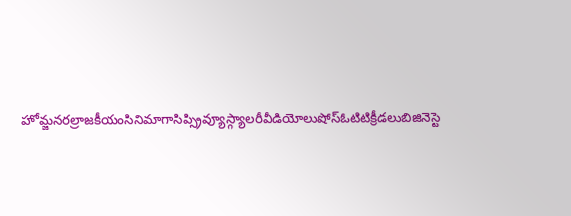హోమ్జనరల్రాజకీయంసినిమాగాసిప్స్రివ్యూస్గ్యాలరీవీడియోలుషోస్ఓటిటిక్రీడలుబిజినెస్టె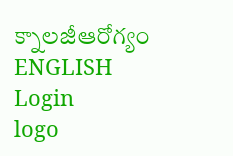క్నాలజీఆరోగ్యం
ENGLISH
Login
logo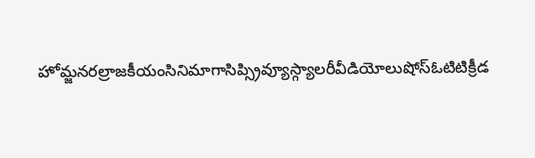హోమ్జనరల్రాజకీయంసినిమాగాసిప్స్రివ్యూస్గ్యాలరీవీడియోలుషోస్ఓటిటిక్రీడ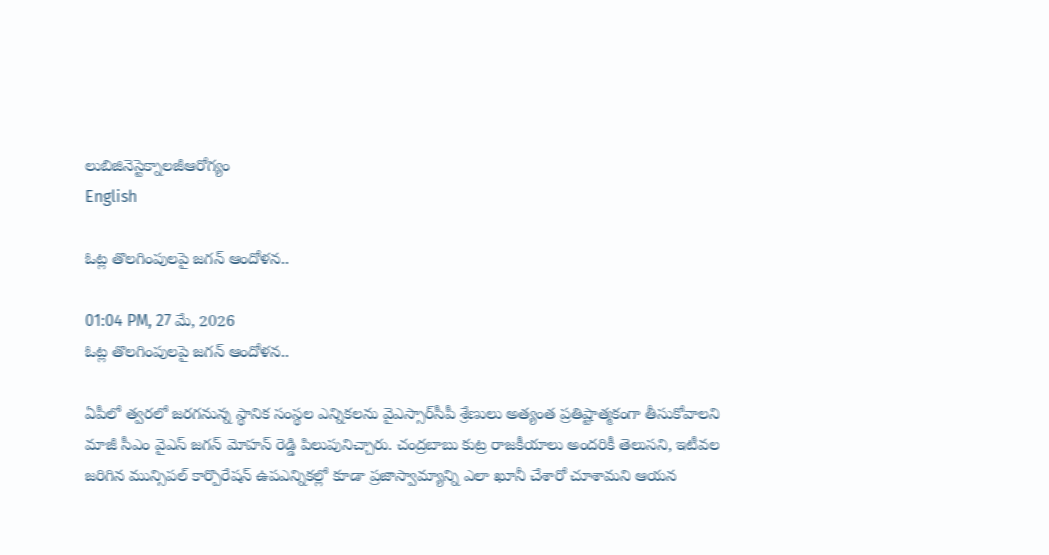లుబిజినెస్టెక్నాలజీఆరోగ్యం
English

ఓట్ల తొలగింపులపై జగన్ ఆందోళన..

01:04 PM, 27 మే, 2026
ఓట్ల తొలగింపులపై జగన్ ఆందోళన..

ఏపీలో త్వరలో జరగనున్న స్థానిక సంస్థల ఎన్నికలను వైఎస్సార్‌సీపీ శ్రేణులు అత్యంత ప్రతిష్టాత్మకంగా తీసుకోవాలని మాజీ సీఎం వైఎస్ జగన్ మోహన్ రెడ్డి పిలుపునిచ్చారు. చంద్రబాబు కుట్ర రాజకీయాలు అందరికీ తెలుసని, ఇటీవల జరిగిన మున్సిపల్ కార్పొరేషన్ ఉపఎన్నికల్లో కూడా ప్రజాస్వామ్యాన్ని ఎలా ఖూనీ చేశారో చూశామని ఆయన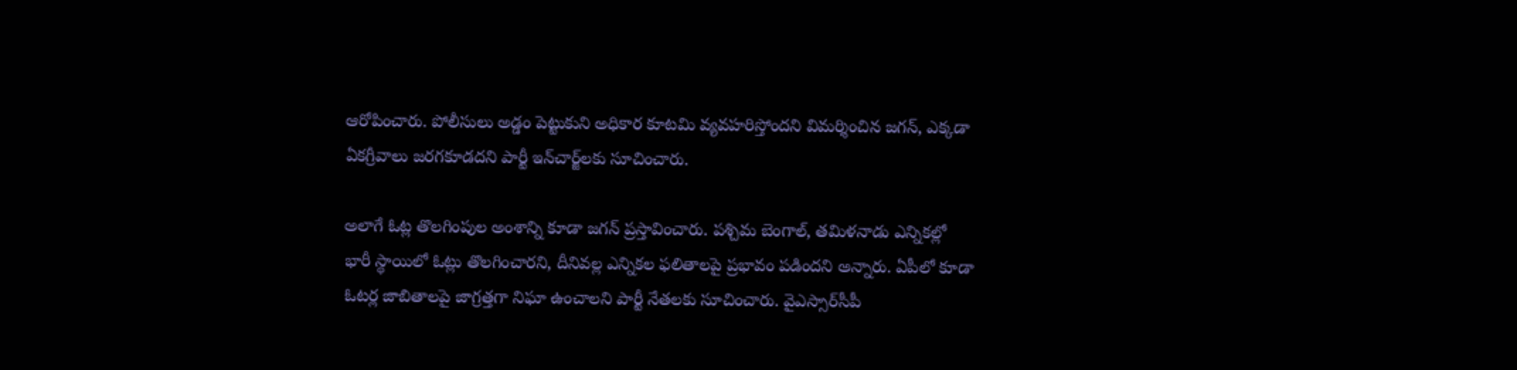ఆరోపించారు. పోలీసులు అడ్డం పెట్టుకుని అధికార కూటమి వ్యవహరిస్తోందని విమర్శించిన జగన్, ఎక్కడా ఏకగ్రీవాలు జరగకూడదని పార్టీ ఇన్‌చార్జ్‌లకు సూచించారు.

అలాగే ఓట్ల తొలగింపుల అంశాన్ని కూడా జగన్ ప్రస్తావించారు. పశ్చిమ బెంగాల్, తమిళనాడు ఎన్నికల్లో భారీ స్థాయిలో ఓట్లు తొలగించారని, దీనివల్ల ఎన్నికల ఫలితాలపై ప్రభావం పడిందని అన్నారు. ఏపీలో కూడా ఓటర్ల జాబితాలపై జాగ్రత్తగా నిఘా ఉంచాలని పార్టీ నేతలకు సూచించారు. వైఎస్సార్‌సీపీ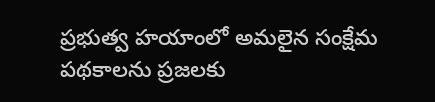ప్రభుత్వ హయాంలో అమలైన సంక్షేమ పథకాలను ప్రజలకు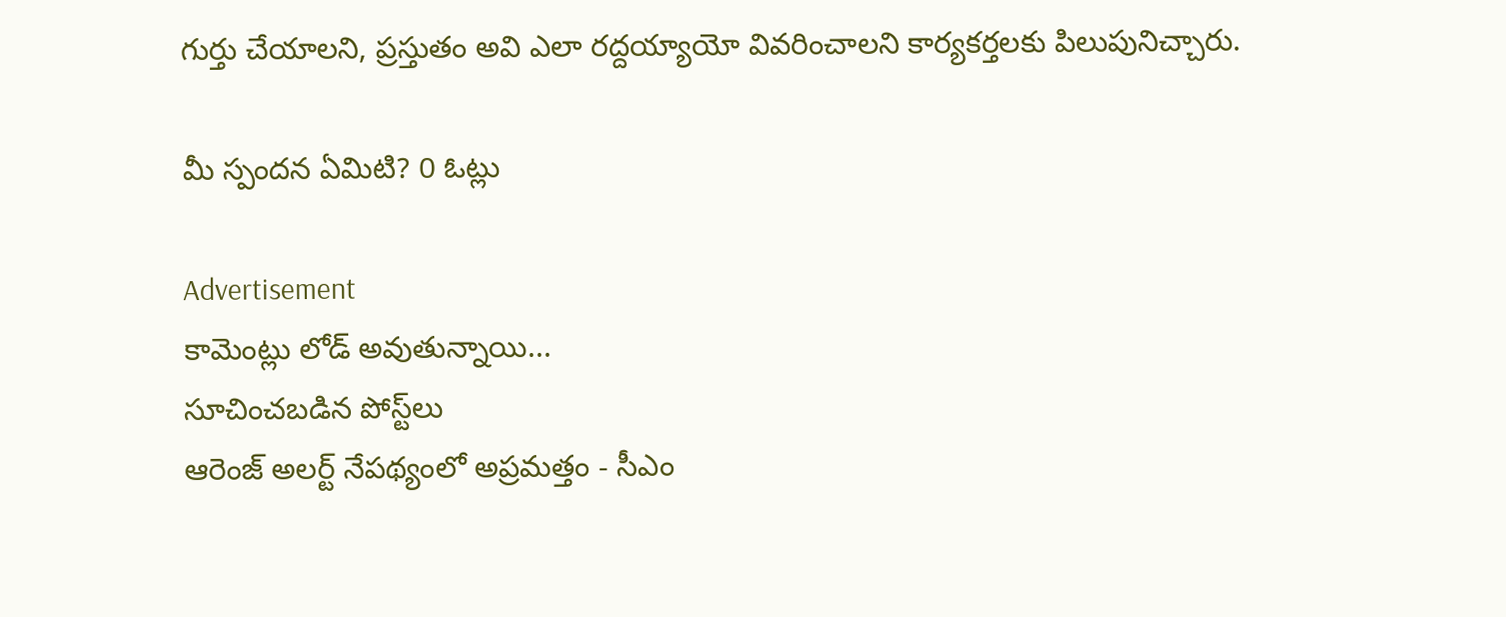గుర్తు చేయాలని, ప్రస్తుతం అవి ఎలా రద్దయ్యాయో వివరించాలని కార్యకర్తలకు పిలుపునిచ్చారు.

మీ స్పందన ఏమిటి? 0 ఓట్లు

Advertisement
కామెంట్లు లోడ్ అవుతున్నాయి...
సూచించబడిన పోస్ట్‌లు
ఆరెంజ్ అలర్ట్ నేపథ్యంలో అప్రమత్తం - సీఎం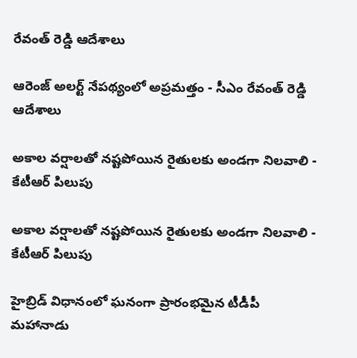రేవంత్ రెడ్డి ఆదేశాలు

ఆరెంజ్ అలర్ట్ నేపథ్యంలో అప్రమత్తం - సీఎం రేవంత్ రెడ్డి ఆదేశాలు

అకాల వర్షాలతో నష్టపోయిన రైతులకు అండగా నిలవాలి - కేటీఆర్ పిలుపు

అకాల వర్షాలతో నష్టపోయిన రైతులకు అండగా నిలవాలి - కేటీఆర్ పిలుపు

హైబ్రిడ్ విధానంలో ఘనంగా ప్రారంభమైన టీడీపీ మహానాడు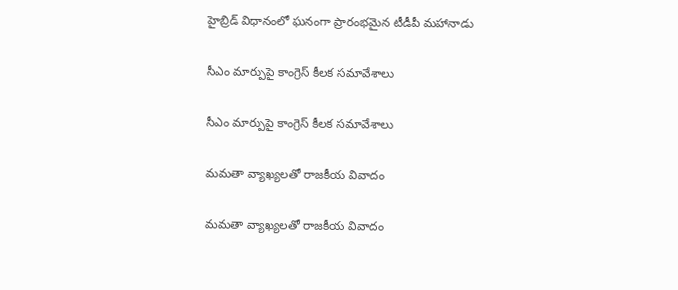హైబ్రిడ్ విధానంలో ఘనంగా ప్రారంభమైన టీడీపీ మహానాడు

సీఎం మార్పుపై కాంగ్రెస్ కీలక సమావేశాలు

సీఎం మార్పుపై కాంగ్రెస్ కీలక సమావేశాలు

మమతా వ్యాఖ్యలతో రాజకీయ వివాదం

మమతా వ్యాఖ్యలతో రాజకీయ వివాదం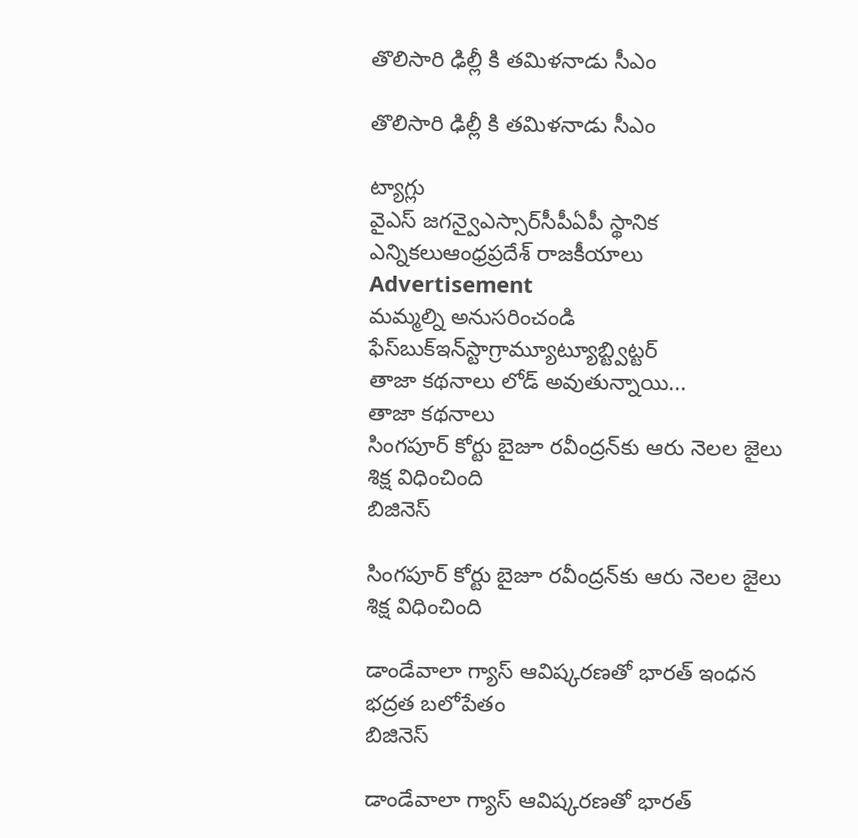తొలిసారి ఢిల్లీ కి తమిళనాడు సీఎం

తొలిసారి ఢిల్లీ కి తమిళనాడు సీఎం

ట్యాగ్లు
వైఎస్ జగన్వైఎస్సార్‌సీపీఏపీ స్థానిక ఎన్నికలుఆంధ్రప్రదేశ్ రాజకీయాలు
Advertisement
మమ్మల్ని అనుసరించండి
ఫేస్‌బుక్ఇన్‌స్టాగ్రామ్యూట్యూబ్ట్విట్టర్
తాజా కథనాలు లోడ్ అవుతున్నాయి...
తాజా కథనాలు
సింగపూర్ కోర్టు బైజూ రవీంద్రన్‌కు ఆరు నెలల జైలు శిక్ష విధించింది
బిజినెస్

సింగపూర్ కోర్టు బైజూ రవీంద్రన్‌కు ఆరు నెలల జైలు శిక్ష విధించింది

డాండేవాలా గ్యాస్ ఆవిష్కరణతో భారత్ ఇంధన భద్రత బలోపేతం
బిజినెస్

డాండేవాలా గ్యాస్ ఆవిష్కరణతో భారత్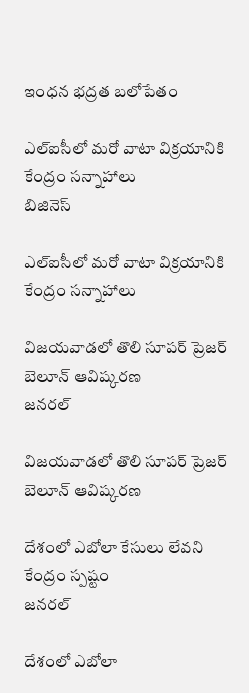ఇంధన భద్రత బలోపేతం

ఎల్‌ఐసీలో మరో వాటా విక్రయానికి కేంద్రం సన్నాహాలు
బిజినెస్

ఎల్‌ఐసీలో మరో వాటా విక్రయానికి కేంద్రం సన్నాహాలు

విజయవాడలో తొలి సూపర్ ప్రెజర్ బెలూన్ ఆవిష్కరణ
జనరల్

విజయవాడలో తొలి సూపర్ ప్రెజర్ బెలూన్ ఆవిష్కరణ

దేశంలో ఎబోలా కేసులు లేవని కేంద్రం స్పష్టం
జనరల్

దేశంలో ఎబోలా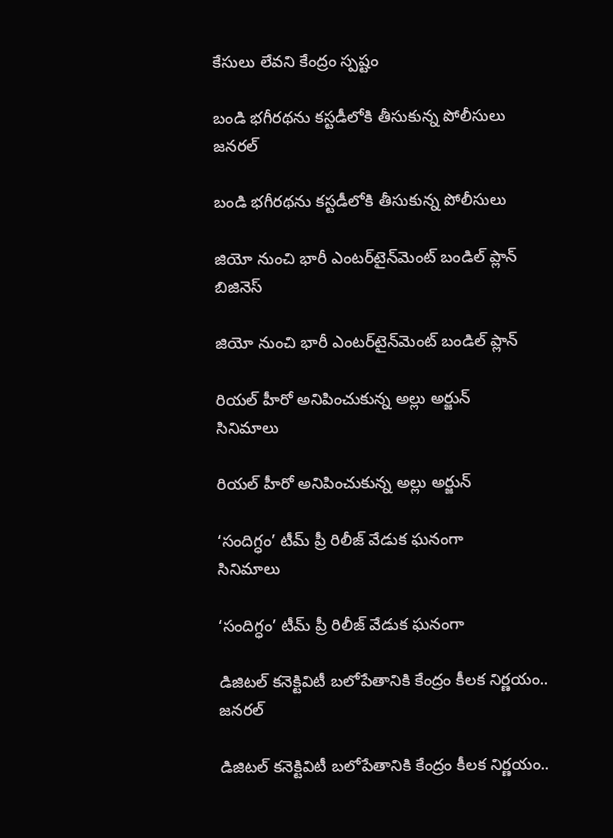కేసులు లేవని కేంద్రం స్పష్టం

బండి భగీరథను కస్టడీలోకి తీసుకున్న పోలీసులు
జనరల్

బండి భగీరథను కస్టడీలోకి తీసుకున్న పోలీసులు

జియో నుంచి భారీ ఎంటర్‌టైన్‌మెంట్ బండిల్ ప్లాన్
బిజినెస్

జియో నుంచి భారీ ఎంటర్‌టైన్‌మెంట్ బండిల్ ప్లాన్

రియల్ హీరో అనిపించుకున్న అల్లు అర్జున్
సినిమాలు

రియల్ హీరో అనిపించుకున్న అల్లు అర్జున్

‘సందిగ్ధం’ టీమ్ ప్రీ రిలీజ్ వేడుక ఘనంగా
సినిమాలు

‘సందిగ్ధం’ టీమ్ ప్రీ రిలీజ్ వేడుక ఘనంగా

డిజిటల్ కనెక్టివిటీ బలోపేతానికి కేంద్రం కీలక నిర్ణయం..
జనరల్

డిజిటల్ కనెక్టివిటీ బలోపేతానికి కేంద్రం కీలక నిర్ణయం..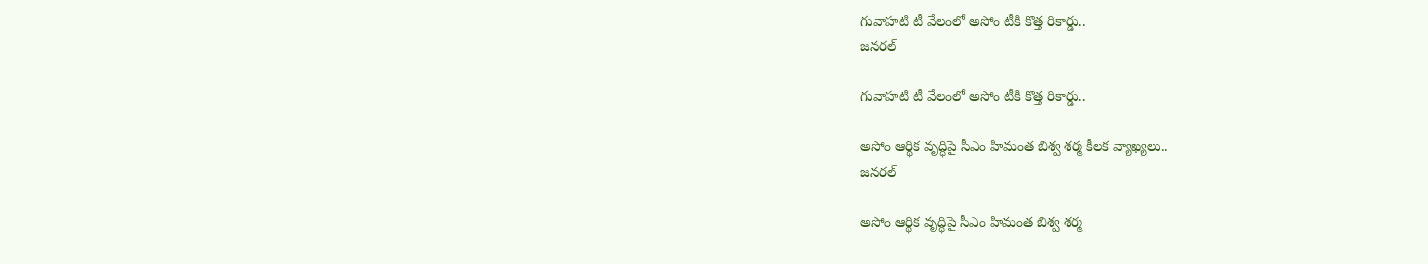గువాహటి టీ వేలంలో అసోం టీకి కొత్త రికార్డు..
జనరల్

గువాహటి టీ వేలంలో అసోం టీకి కొత్త రికార్డు..

అసోం ఆర్థిక వృద్ధిపై సీఎం హిమంత బిశ్వ శర్మ కీలక వ్యాఖ్యలు..
జనరల్

అసోం ఆర్థిక వృద్ధిపై సీఎం హిమంత బిశ్వ శర్మ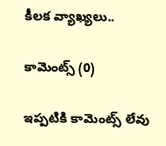కీలక వ్యాఖ్యలు..

కామెంట్స్ (0)

ఇప్పటికి కామెంట్స్ లేవు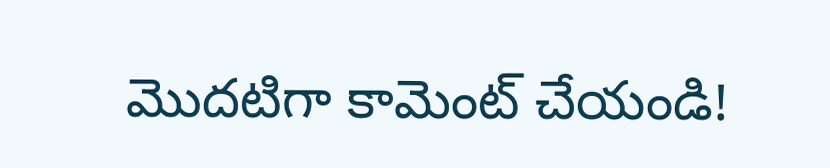మొదటిగా కామెంట్ చేయండి!